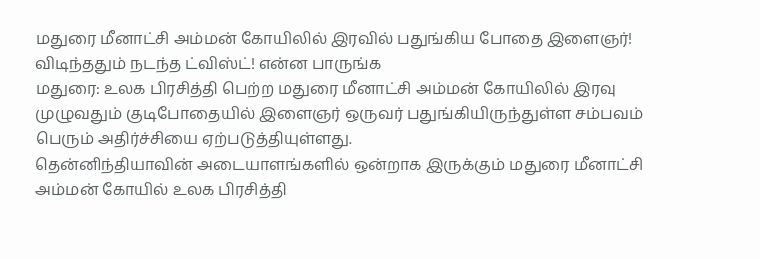மதுரை மீனாட்சி அம்மன் கோயிலில் இரவில் பதுங்கிய போதை இளைஞர்! விடிந்ததும் நடந்த ட்விஸ்ட்! என்ன பாருங்க
மதுரை: உலக பிரசித்தி பெற்ற மதுரை மீனாட்சி அம்மன் கோயிலில் இரவு முழுவதும் குடிபோதையில் இளைஞர் ஒருவர் பதுங்கியிருந்துள்ள சம்பவம் பெரும் அதிர்ச்சியை ஏற்படுத்தியுள்ளது.
தென்னிந்தியாவின் அடையாளங்களில் ஒன்றாக இருக்கும் மதுரை மீனாட்சி அம்மன் கோயில் உலக பிரசித்தி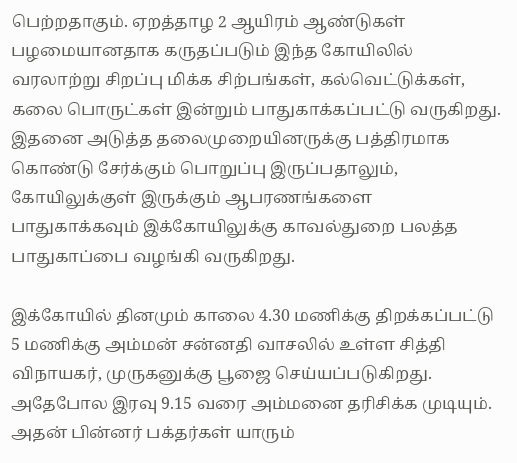பெற்றதாகும். ஏறத்தாழ 2 ஆயிரம் ஆண்டுகள் பழமையானதாக கருதப்படும் இந்த கோயிலில் வரலாற்று சிறப்பு மிக்க சிற்பங்கள், கல்வெட்டுக்கள், கலை பொருட்கள் இன்றும் பாதுகாக்கப்பட்டு வருகிறது. இதனை அடுத்த தலைமுறையினருக்கு பத்திரமாக கொண்டு சேர்க்கும் பொறுப்பு இருப்பதாலும், கோயிலுக்குள் இருக்கும் ஆபரணங்களை பாதுகாக்கவும் இக்கோயிலுக்கு காவல்துறை பலத்த பாதுகாப்பை வழங்கி வருகிறது.

இக்கோயில் தினமும் காலை 4.30 மணிக்கு திறக்கப்பட்டு 5 மணிக்கு அம்மன் சன்னதி வாசலில் உள்ள சித்தி விநாயகர், முருகனுக்கு பூஜை செய்யப்படுகிறது. அதேபோல இரவு 9.15 வரை அம்மனை தரிசிக்க முடியும். அதன் பின்னர் பக்தர்கள் யாரும்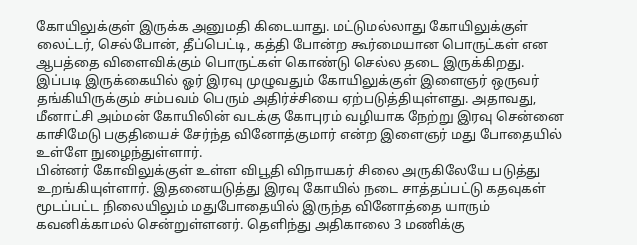கோயிலுக்குள் இருக்க அனுமதி கிடையாது. மட்டுமல்லாது கோயிலுக்குள் லைட்டர், செல்போன், தீப்பெட்டி, கத்தி போன்ற கூர்மையான பொருட்கள் என ஆபத்தை விளைவிக்கும் பொருட்கள் கொண்டு செல்ல தடை இருக்கிறது.
இப்படி இருக்கையில் ஓர் இரவு முழுவதும் கோயிலுக்குள் இளைஞர் ஒருவர் தங்கியிருக்கும் சம்பவம் பெரும் அதிர்ச்சியை ஏற்படுத்தியுள்ளது. அதாவது, மீனாட்சி அம்மன் கோயிலின் வடக்கு கோபுரம் வழியாக நேற்று இரவு சென்னை காசிமேடு பகுதியைச் சேர்ந்த வினோத்குமார் என்ற இளைஞர் மது போதையில் உள்ளே நுழைந்துள்ளார்.
பின்னர் கோவிலுக்குள் உள்ள விபூதி விநாயகர் சிலை அருகிலேயே படுத்து உறங்கியுள்ளார். இதனையடுத்து இரவு கோயில் நடை சாத்தப்பட்டு கதவுகள் மூடப்பட்ட நிலையிலும் மதுபோதையில் இருந்த வினோத்தை யாரும் கவனிக்காமல் சென்றுள்ளனர். தெளிந்து அதிகாலை 3 மணிக்கு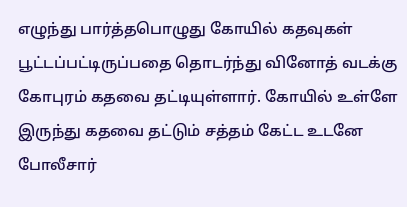எழுந்து பார்த்தபொழுது கோயில் கதவுகள் பூட்டப்பட்டிருப்பதை தொடர்ந்து வினோத் வடக்கு கோபுரம் கதவை தட்டியுள்ளார். கோயில் உள்ளே இருந்து கதவை தட்டும் சத்தம் கேட்ட உடனே போலீசார்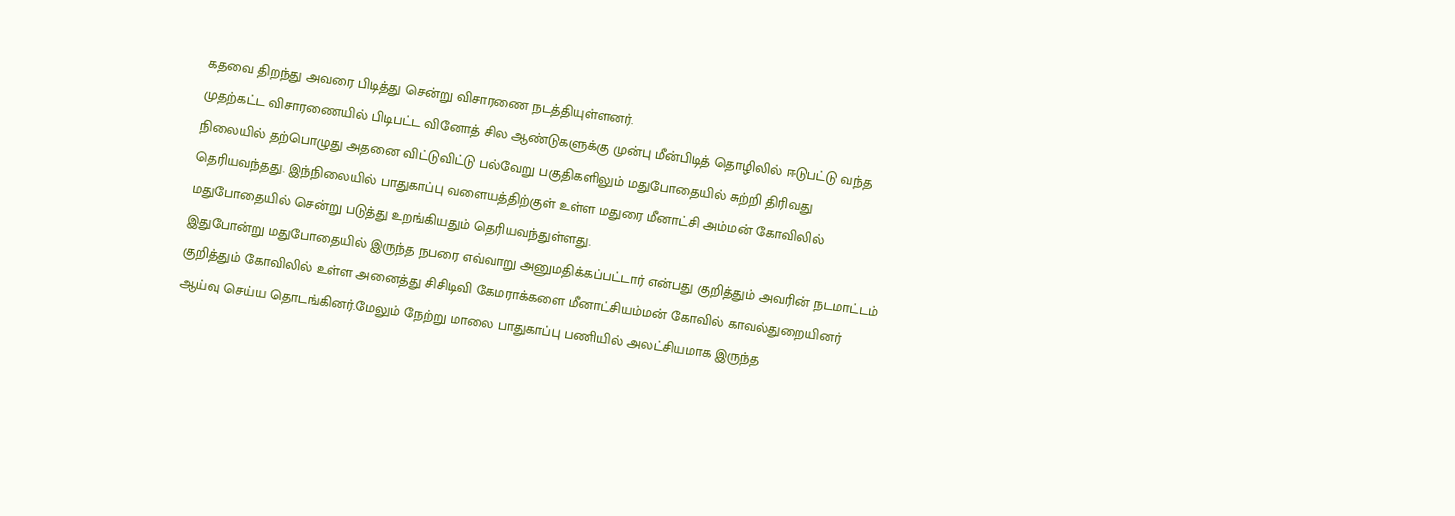கதவை திறந்து அவரை பிடித்து சென்று விசாரணை நடத்தியுள்ளனர்.
முதற்கட்ட விசாரணையில் பிடிபட்ட வினோத் சில ஆண்டுகளுக்கு முன்பு மீன்பிடித் தொழிலில் ஈடுபட்டு வந்த நிலையில் தற்பொழுது அதனை விட்டுவிட்டு பல்வேறு பகுதிகளிலும் மதுபோதையில் சுற்றி திரிவது தெரியவந்தது. இந்நிலையில் பாதுகாப்பு வளையத்திற்குள் உள்ள மதுரை மீனாட்சி அம்மன் கோவிலில் மதுபோதையில் சென்று படுத்து உறங்கியதும் தெரியவந்துள்ளது.
இதுபோன்று மதுபோதையில் இருந்த நபரை எவ்வாறு அனுமதிக்கப்பட்டார் என்பது குறித்தும் அவரின் நடமாட்டம் குறித்தும் கோவிலில் உள்ள அனைத்து சிசிடிவி கேமராக்களை மீனாட்சியம்மன் கோவில் காவல்துறையினர் ஆய்வு செய்ய தொடங்கினர்.மேலும் நேற்று மாலை பாதுகாப்பு பணியில் அலட்சியமாக இருந்த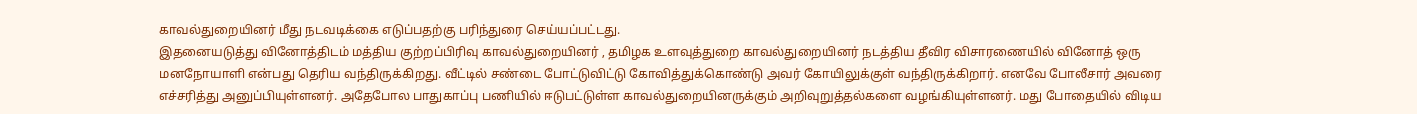காவல்துறையினர் மீது நடவடிக்கை எடுப்பதற்கு பரிந்துரை செய்யப்பட்டது.
இதனையடுத்து வினோத்திடம் மத்திய குற்றப்பிரிவு காவல்துறையினர் , தமிழக உளவுத்துறை காவல்துறையினர் நடத்திய தீவிர விசாரணையில் வினோத் ஒரு மனநோயாளி என்பது தெரிய வந்திருக்கிறது. வீட்டில் சண்டை போட்டுவிட்டு கோவித்துக்கொண்டு அவர் கோயிலுக்குள் வந்திருக்கிறார். எனவே போலீசார் அவரை எச்சரித்து அனுப்பியுள்ளனர். அதேபோல பாதுகாப்பு பணியில் ஈடுபட்டுள்ள காவல்துறையினருக்கும் அறிவுறுத்தல்களை வழங்கியுள்ளனர். மது போதையில் விடிய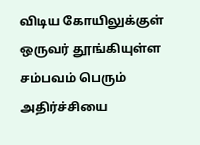விடிய கோயிலுக்குள் ஒருவர் தூங்கியுள்ள சம்பவம் பெரும் அதிர்ச்சியை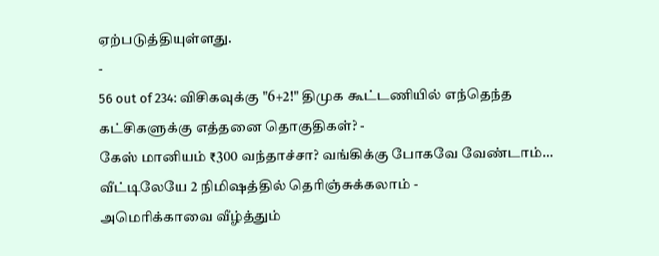ஏற்படுத்தியுள்ளது.
-
56 out of 234: விசிகவுக்கு "6+2!" திமுக கூட்டணியில் எந்தெந்த கட்சிகளுக்கு எத்தனை தொகுதிகள்? -
கேஸ் மானியம் ₹300 வந்தாச்சா? வங்கிக்கு போகவே வேண்டாம்… வீட்டிலேயே 2 நிமிஷத்தில் தெரிஞ்சுக்கலாம் -
அமெரிக்காவை வீழ்த்தும்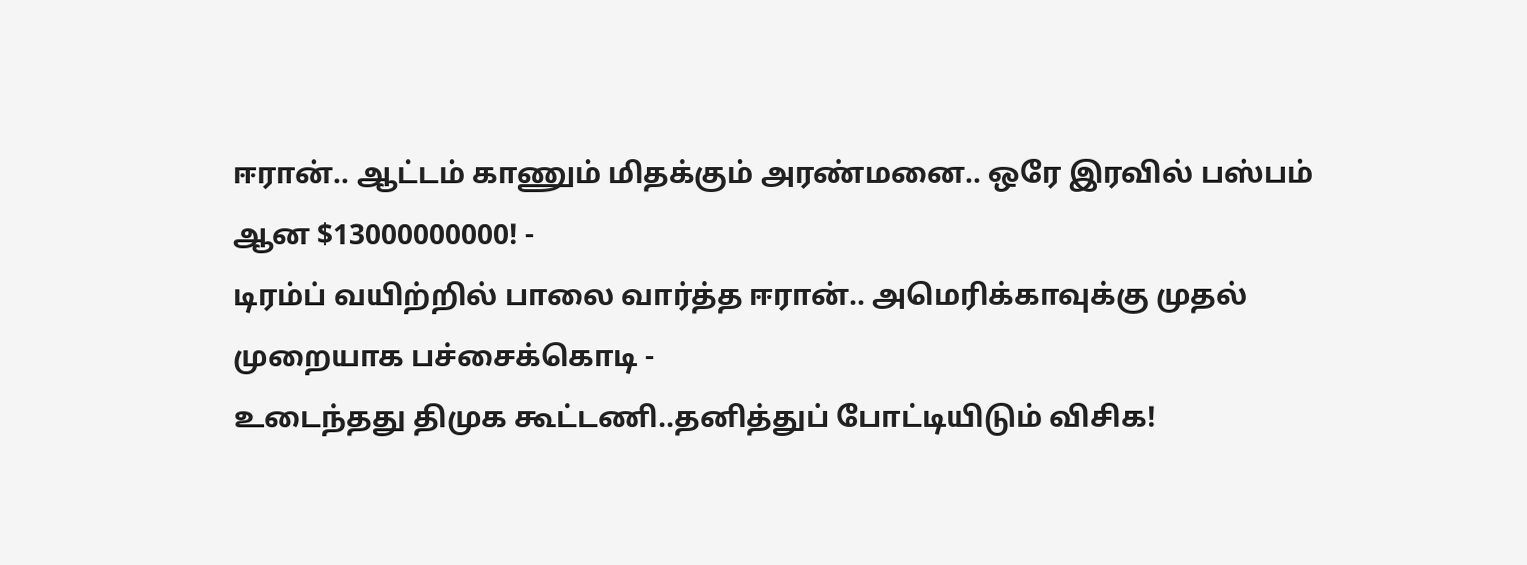ஈரான்.. ஆட்டம் காணும் மிதக்கும் அரண்மனை.. ஒரே இரவில் பஸ்பம் ஆன $13000000000! -
டிரம்ப் வயிற்றில் பாலை வார்த்த ஈரான்.. அமெரிக்காவுக்கு முதல் முறையாக பச்சைக்கொடி -
உடைந்தது திமுக கூட்டணி..தனித்துப் போட்டியிடும் விசிக!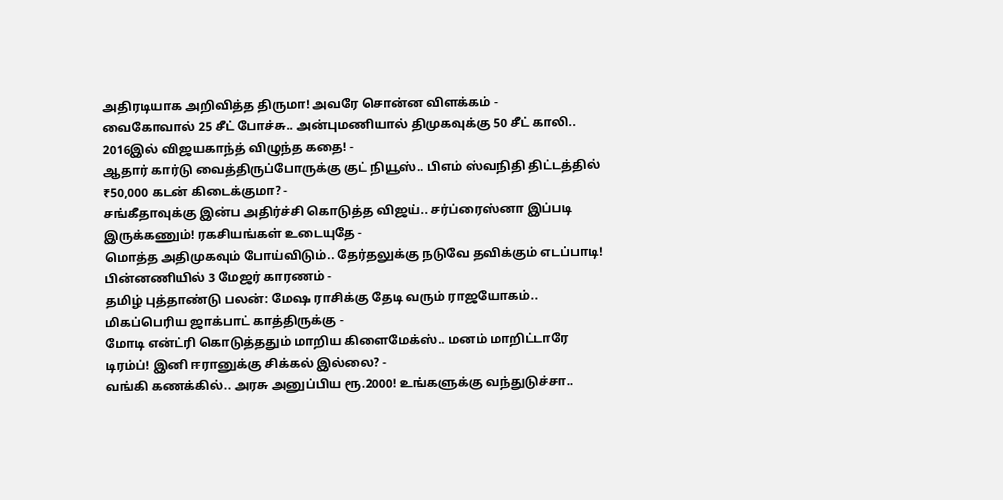அதிரடியாக அறிவித்த திருமா! அவரே சொன்ன விளக்கம் -
வைகோவால் 25 சீட் போச்சு.. அன்புமணியால் திமுகவுக்கு 50 சீட் காலி.. 2016இல் விஜயகாந்த் விழுந்த கதை! -
ஆதார் கார்டு வைத்திருப்போருக்கு குட் நியூஸ்.. பிஎம் ஸ்வநிதி திட்டத்தில் ₹50,000 கடன் கிடைக்குமா? -
சங்கீதாவுக்கு இன்ப அதிர்ச்சி கொடுத்த விஜய்.. சர்ப்ரைஸ்னா இப்படி இருக்கணும்! ரகசியங்கள் உடையுதே -
மொத்த அதிமுகவும் போய்விடும்.. தேர்தலுக்கு நடுவே தவிக்கும் எடப்பாடி! பின்னணியில் 3 மேஜர் காரணம் -
தமிழ் புத்தாண்டு பலன்: மேஷ ராசிக்கு தேடி வரும் ராஜயோகம்.. மிகப்பெரிய ஜாக்பாட் காத்திருக்கு -
மோடி என்ட்ரி கொடுத்ததும் மாறிய கிளைமேக்ஸ்.. மனம் மாறிட்டாரே டிரம்ப்! இனி ஈரானுக்கு சிக்கல் இல்லை? -
வங்கி கணக்கில்.. அரசு அனுப்பிய ரூ.2000! உங்களுக்கு வந்துடுச்சா..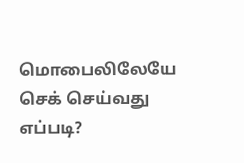மொபைலிலேயே செக் செய்வது எப்படி?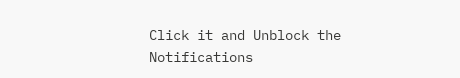Click it and Unblock the Notifications